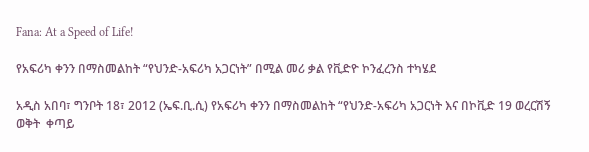Fana: At a Speed of Life!

የአፍሪካ ቀንን በማስመልከት “የህንድ-አፍሪካ አጋርነት” በሚል መሪ ቃል የቪድዮ ኮንፈረንስ ተካሄደ

አዲስ አበባ፣ ግንቦት 18፣ 2012 (ኤፍ.ቢ.ሲ) የአፍሪካ ቀንን በማስመልከት “የህንድ-አፍሪካ አጋርነት እና በኮቪድ 19 ወረርሽኝ ወቅት  ቀጣይ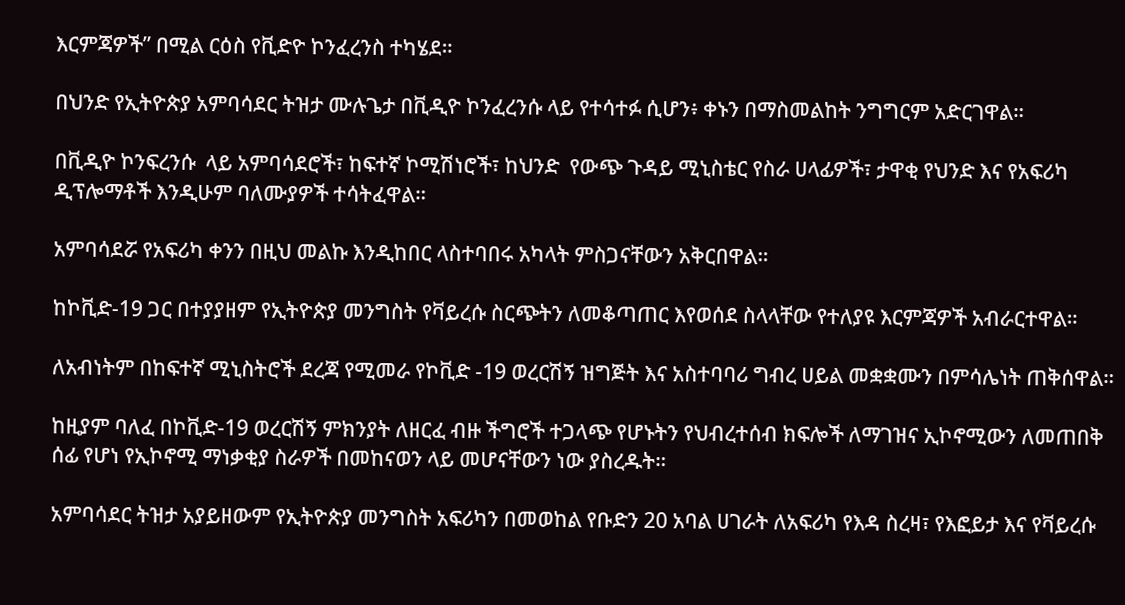እርምጃዎች” በሚል ርዕስ የቪድዮ ኮንፈረንስ ተካሄደ።

በህንድ የኢትዮጵያ አምባሳደር ትዝታ ሙሉጌታ በቪዲዮ ኮንፈረንሱ ላይ የተሳተፉ ሲሆን፥ ቀኑን በማስመልከት ንግግርም አድርገዋል።

በቪዲዮ ኮንፍረንሱ  ላይ አምባሳደሮች፣ ከፍተኛ ኮሚሽነሮች፣ ከህንድ  የውጭ ጉዳይ ሚኒስቴር የስራ ሀላፊዎች፣ ታዋቂ የህንድ እና የአፍሪካ ዲፕሎማቶች እንዲሁም ባለሙያዎች ተሳትፈዋል።

አምባሳደሯ የአፍሪካ ቀንን በዚህ መልኩ እንዲከበር ላስተባበሩ አካላት ምስጋናቸውን አቅርበዋል።

ከኮቪድ-19 ጋር በተያያዘም የኢትዮጵያ መንግስት የቫይረሱ ስርጭትን ለመቆጣጠር እየወሰደ ስላላቸው የተለያዩ እርምጃዎች አብራርተዋል።

ለአብነትም በከፍተኛ ሚኒስትሮች ደረጃ የሚመራ የኮቪድ -19 ወረርሽኝ ዝግጅት እና አስተባባሪ ግብረ ሀይል መቋቋሙን በምሳሌነት ጠቅሰዋል።

ከዚያም ባለፈ በኮቪድ-19 ወረርሽኝ ምክንያት ለዘርፈ ብዙ ችግሮች ተጋላጭ የሆኑትን የህብረተሰብ ክፍሎች ለማገዝና ኢኮኖሚውን ለመጠበቅ ሰፊ የሆነ የኢኮኖሚ ማነቃቂያ ስራዎች በመከናወን ላይ መሆናቸውን ነው ያስረዱት።

አምባሳደር ትዝታ አያይዘውም የኢትዮጵያ መንግስት አፍሪካን በመወከል የቡድን 20 አባል ሀገራት ለአፍሪካ የእዳ ስረዛ፣ የእፎይታ እና የቫይረሱ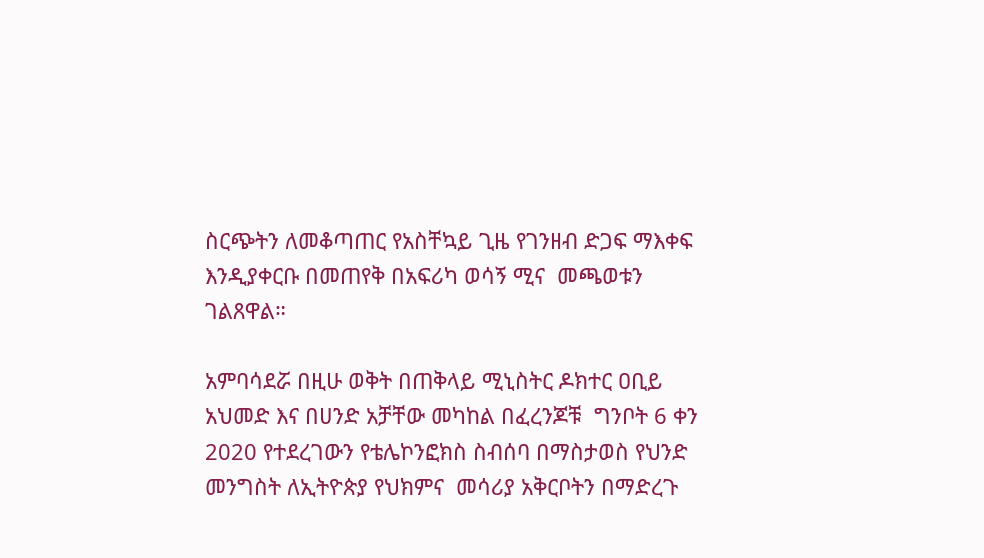ስርጭትን ለመቆጣጠር የአስቸኳይ ጊዜ የገንዘብ ድጋፍ ማእቀፍ እንዲያቀርቡ በመጠየቅ በአፍሪካ ወሳኝ ሚና  መጫወቱን  ገልጸዋል።

አምባሳደሯ በዚሁ ወቅት በጠቅላይ ሚኒስትር ዶክተር ዐቢይ አህመድ እና በሀንድ አቻቸው መካከል በፈረንጆቹ  ግንቦት 6 ቀን 2020 የተደረገውን የቴሌኮንፎክስ ስብሰባ በማስታወስ የህንድ መንግስት ለኢትዮጵያ የህክምና  መሳሪያ አቅርቦትን በማድረጉ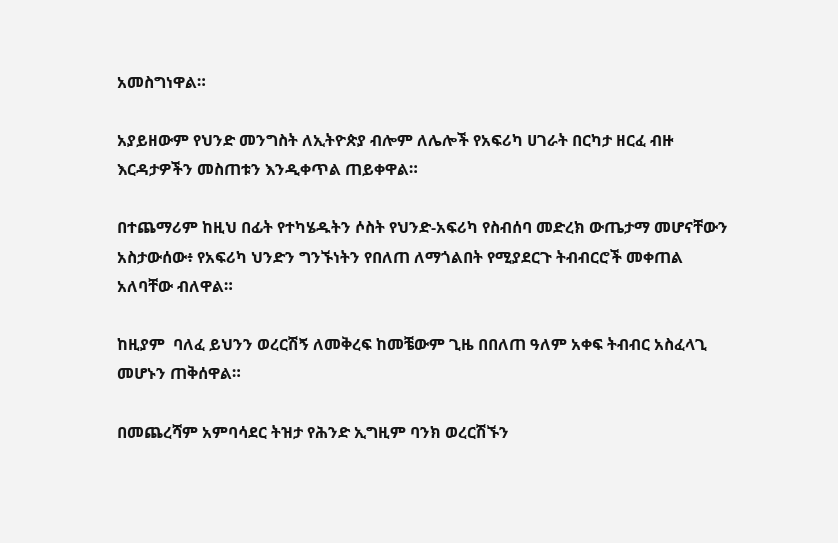አመስግነዋል።

አያይዘውም የህንድ መንግስት ለኢትዮጵያ ብሎም ለሌሎች የአፍሪካ ሀገራት በርካታ ዘርፈ ብዙ እርዳታዎችን መስጠቱን እንዲቀጥል ጠይቀዋል።

በተጨማሪም ከዚህ በፊት የተካሄዱትን ሶስት የህንድ-አፍሪካ የስብሰባ መድረክ ውጤታማ መሆናቸውን አስታውሰው፥ የአፍሪካ ህንድን ግንኙነትን የበለጠ ለማጎልበት የሚያደርጉ ትብብርሮች መቀጠል አለባቸው ብለዋል።

ከዚያም  ባለፈ ይህንን ወረርሽኝ ለመቅረፍ ከመቼውም ጊዜ በበለጠ ዓለም አቀፍ ትብብር አስፈላጊ መሆኑን ጠቅሰዋል።

በመጨረሻም አምባሳደር ትዝታ የሕንድ ኢግዚም ባንክ ወረርሽኙን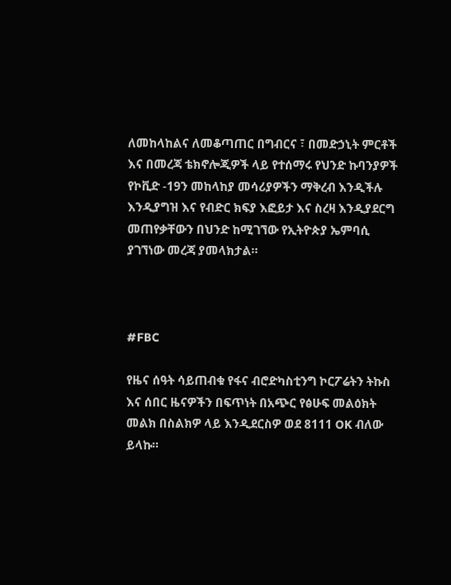ለመከላከልና ለመቆጣጠር በግብርና ፣ በመድኃኒት ምርቶች እና በመረጃ ቴክኖሎጂዎች ላይ የተሰማሩ የህንድ ኩባንያዎች የኮቪድ -19ን መከላከያ መሳሪያዎችን ማቅረብ እንዲችሉ እንዲያግዝ እና የብድር ክፍያ እፎይታ እና ስረዛ እንዲያደርግ መጠየቃቸውን በህንድ ከሚገኘው የኢትዮጵያ ኤምባሲ ያገኘነው መረጃ ያመላክታል።



#FBC

የዜና ሰዓት ሳይጠብቁ የፋና ብሮድካስቲንግ ኮርፖሬትን ትኩስ እና ሰበር ዜናዎችን በፍጥነት በአጭር የፅሁፍ መልዕክት መልክ በስልክዎ ላይ እንዲደርስዎ ወደ 8111 OK ብለው ይላኩ።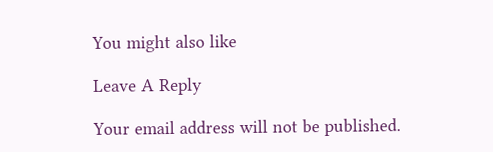You might also like

Leave A Reply

Your email address will not be published.